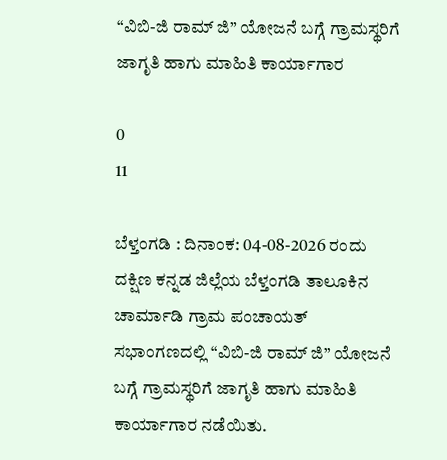“ವಿಬಿ-ಜಿ ರಾಮ್ ಜಿ” ಯೋಜನೆ ಬಗ್ಗೆ ಗ್ರಾಮಸ್ಥರಿಗೆ ಜಾಗೃತಿ ಹಾಗು ಮಾಹಿತಿ ಕಾರ್ಯಾಗಾರ

0
11

ಬೆಳ್ತಂಗಡಿ : ದಿನಾಂಕ: 04-08-2026 ರಂದು ದಕ್ಷಿಣ ಕನ್ನಡ ಜಿಲ್ಲೆಯ ಬೆಳ್ತಂಗಡಿ ತಾಲೂಕಿನ ಚಾರ್ಮಾಡಿ ಗ್ರಾಮ ಪಂಚಾಯತ್ ಸಭಾಂಗಣದಲ್ಲಿ “ವಿಬಿ-ಜಿ ರಾಮ್ ಜಿ” ಯೋಜನೆ ಬಗ್ಗೆ ಗ್ರಾಮಸ್ಥರಿಗೆ ಜಾಗೃತಿ ಹಾಗು ಮಾಹಿತಿ ಕಾರ್ಯಾಗಾರ ನಡೆಯಿತು.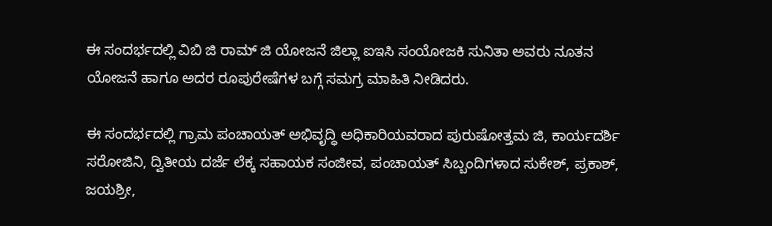ಈ ಸಂದರ್ಭದಲ್ಲಿ ವಿಬಿ ಜಿ ರಾಮ್ ಜಿ ಯೋಜನೆ ಜಿಲ್ಲಾ ಐಇಸಿ ಸಂಯೋಜಕಿ ಸುನಿತಾ ಅವರು ನೂತನ ಯೋಜನೆ‌ ಹಾಗೂ ಅದರ ರೂಪುರೇಷೆಗಳ ಬಗ್ಗೆ ಸಮಗ್ರ ಮಾಹಿತಿ ನೀಡಿದರು.

ಈ ಸಂದರ್ಭದಲ್ಲಿ ಗ್ರಾಮ ಪಂಚಾಯತ್ ಅಭಿವೃದ್ಧಿ ಅಧಿಕಾರಿಯವರಾದ ಪುರುಷೋತ್ತಮ ಜಿ, ಕಾರ್ಯದರ್ಶಿ ಸರೋಜಿನಿ, ದ್ವಿತೀಯ ದರ್ಜೆ ಲೆಕ್ಕ ಸಹಾಯಕ ಸಂಜೀವ, ಪಂಚಾಯತ್ ಸಿಬ್ಬಂದಿಗಳಾದ ಸುಕೇಶ್, ಪ್ರಕಾಶ್, ಜಯಶ್ರೀ,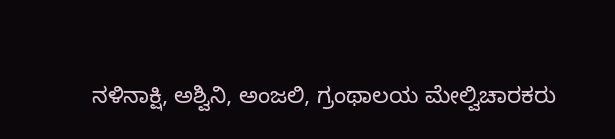ನಳಿನಾಕ್ಷಿ, ಅಶ್ವಿನಿ, ಅಂಜಲಿ, ಗ್ರಂಥಾಲಯ ಮೇಲ್ವಿಚಾರಕರು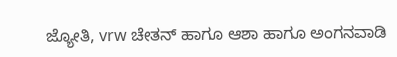ಜ್ಯೋತಿ, vrw ಚೇತನ್ ಹಾಗೂ ಆಶಾ ಹಾಗೂ ಅಂಗನವಾಡಿ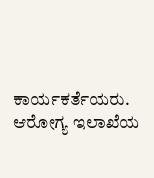ಕಾರ್ಯಕರ್ತೆಯರು. ಆರೋಗ್ಯ ಇಲಾಖೆಯ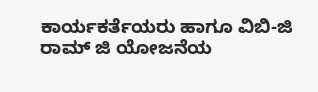ಕಾರ್ಯಕರ್ತೆಯರು ಹಾಗೂ ವಿಬಿ‌-ಜಿ ರಾಮ್ ಜಿ ಯೋಜನೆಯ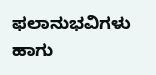ಫಲಾನುಭವಿಗಳು ಹಾಗು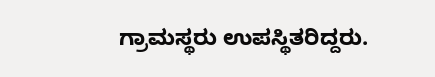ಗ್ರಾಮಸ್ಥರು ಉಪಸ್ಥಿತರಿದ್ದರು.